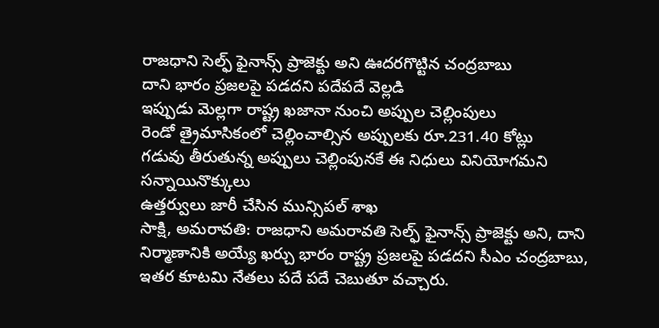రాజధాని సెల్ఫ్ ఫైనాన్స్ ప్రాజెక్టు అని ఊదరగొట్టిన చంద్రబాబు
దాని భారం ప్రజలపై పడదని పదేపదే వెల్లడి
ఇప్పుడు మెల్లగా రాష్ట్ర ఖజానా నుంచి అప్పుల చెల్లింపులు
రెండో త్రైమాసికంలో చెల్లించాల్సిన అప్పులకు రూ.231.40 కోట్లు
గడువు తీరుతున్న అప్పులు చెల్లింపునకే ఈ నిధులు వినియోగమని సన్నాయినొక్కులు
ఉత్తర్వులు జారీ చేసిన మున్సిపల్ శాఖ
సాక్షి, అమరావతి: రాజధాని అమరావతి సెల్ఫ్ ఫైనాన్స్ ప్రాజెక్టు అని, దాని నిర్మాణానికి అయ్యే ఖర్చు భారం రాష్ట్ర ప్రజలపై పడదని సీఎం చంద్రబాబు, ఇతర కూటమి నేతలు పదే పదే చెబుతూ వచ్చారు.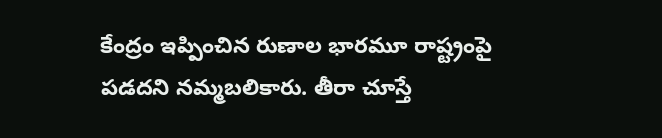కేంద్రం ఇప్పించిన రుణాల భారమూ రాష్ట్రంపై పడదని నమ్మబలికారు. తీరా చూస్తే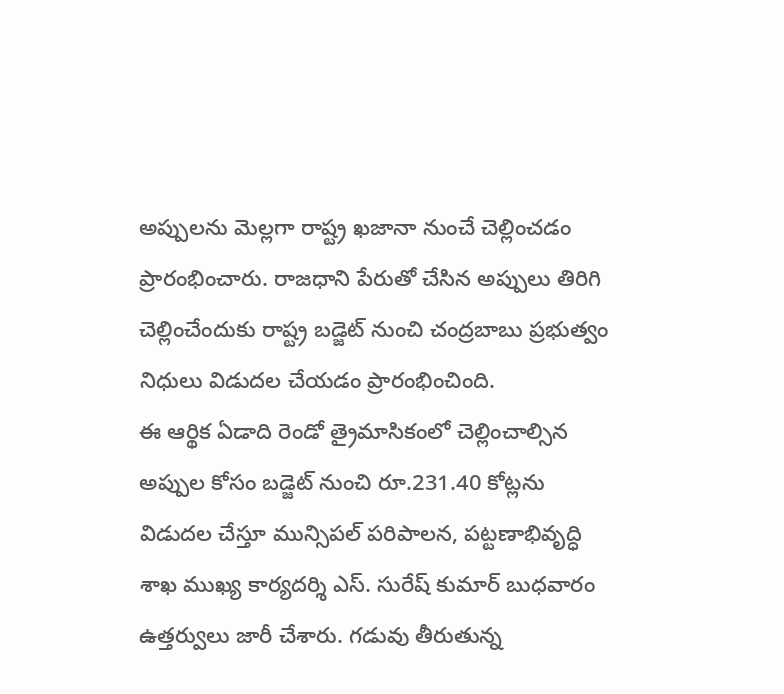అప్పులను మెల్లగా రాష్ట్ర ఖజానా నుంచే చెల్లించడం ప్రారంభించారు. రాజధాని పేరుతో చేసిన అప్పులు తిరిగి చెల్లించేందుకు రాష్ట్ర బడ్జెట్ నుంచి చంద్రబాబు ప్రభుత్వం నిధులు విడుదల చేయడం ప్రారంభించింది.
ఈ ఆర్థిక ఏడాది రెండో త్రైమాసికంలో చెల్లించాల్సిన అప్పుల కోసం బడ్జెట్ నుంచి రూ.231.40 కోట్లను విడుదల చేస్తూ మున్సిపల్ పరిపాలన, పట్టణాభివృద్ధి శాఖ ముఖ్య కార్యదర్శి ఎస్. సురేష్ కుమార్ బుధవారం ఉత్తర్వులు జారీ చేశారు. గడువు తీరుతున్న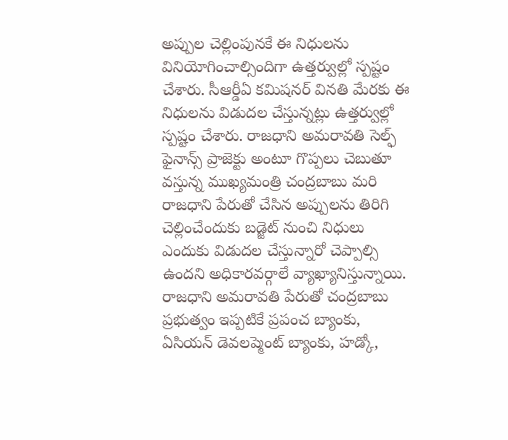అప్పుల చెల్లింపునకే ఈ నిధులను వినియోగించాల్సిందిగా ఉత్తర్వుల్లో స్పష్టం చేశారు. సీఆర్డీఏ కమిషనర్ వినతి మేరకు ఈ నిధులను విడుదల చేస్తున్నట్లు ఉత్తర్వుల్లో స్పష్టం చేశారు. రాజధాని అమరావతి సెల్ఫ్ ఫైనాన్స్ ప్రాజెక్టు అంటూ గొప్పలు చెబుతూ వస్తున్న ముఖ్యమంత్రి చంద్రబాబు మరి రాజధాని పేరుతో చేసిన అప్పులను తిరిగి చెల్లించేందుకు బడ్జెట్ నుంచి నిధులు ఎందుకు విడుదల చేస్తున్నారో చెప్పాల్సి ఉందని అధికారవర్గాలే వ్యాఖ్యానిస్తున్నాయి.
రాజధాని అమరావతి పేరుతో చంద్రబాబు ప్రభుత్వం ఇప్పటికే ప్రపంచ బ్యాంకు, ఏసియన్ డెవలప్మెంట్ బ్యాంకు, హడ్కో,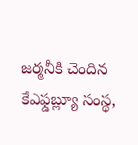జర్మనీకి చెందిన కేఎఫ్డబ్ల్యూ సంస్థ,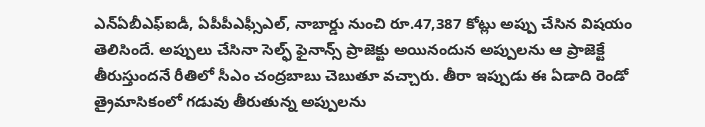ఎన్ఏబీఎఫ్ఐడీ, ఏపీపీఎఫ్సీఎల్, నాబార్డు నుంచి రూ.47,387 కోట్లు అప్పు చేసిన విషయం తెలిసిందే. అప్పులు చేసినా సెల్ఫ్ ఫైనాన్స్ ప్రాజెక్టు అయినందున అప్పులను ఆ ప్రాజెక్టే తీరుస్తుందనే రీతిలో సీఎం చంద్రబాబు చెబుతూ వచ్చారు. తీరా ఇప్పుడు ఈ ఏడాది రెండో త్రైమాసికంలో గడువు తీరుతున్న అప్పులను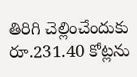తిరిగి చెల్లించేందుకు రూ.231.40 కోట్లను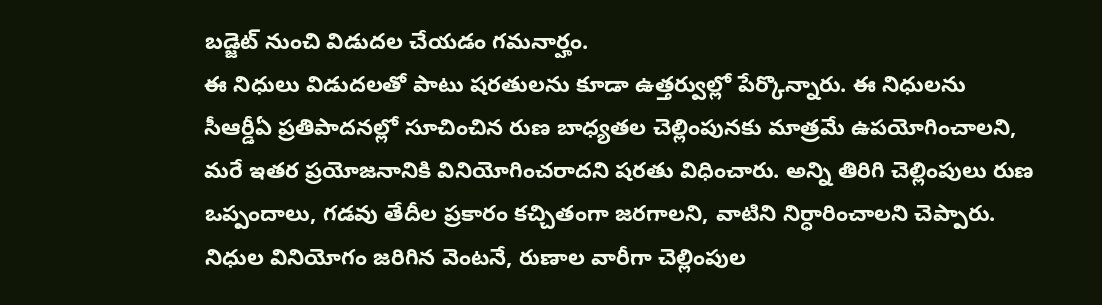బడ్జెట్ నుంచి విడుదల చేయడం గమనార్హం.
ఈ నిధులు విడుదలతో పాటు షరతులను కూడా ఉత్తర్వుల్లో పేర్కొన్నారు. ఈ నిధులను సీఆర్డీఏ ప్రతిపాదనల్లో సూచించిన రుణ బాధ్యతల చెల్లింపునకు మాత్రమే ఉపయోగించాలని, మరే ఇతర ప్రయోజనానికి వినియోగించరాదని షరతు విధించారు. అన్ని తిరిగి చెల్లింపులు రుణ ఒప్పందాలు, గడవు తేదీల ప్రకారం కచ్చితంగా జరగాలని, వాటిని నిర్ధారించాలని చెప్పారు. నిధుల వినియోగం జరిగిన వెంటనే, రుణాల వారీగా చెల్లింపుల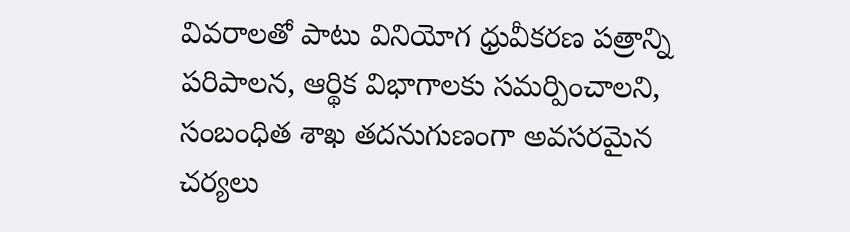వివరాలతో పాటు వినియోగ ధ్రువీకరణ పత్రాన్ని పరిపాలన, ఆర్థిక విభాగాలకు సమర్పించాలని, సంబంధిత శాఖ తదనుగుణంగా అవసరమైన చర్యలు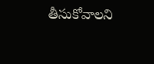తీసుకోవాలని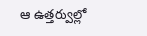ఆ ఉత్తర్వుల్లో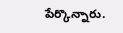పేర్కొన్నారు.